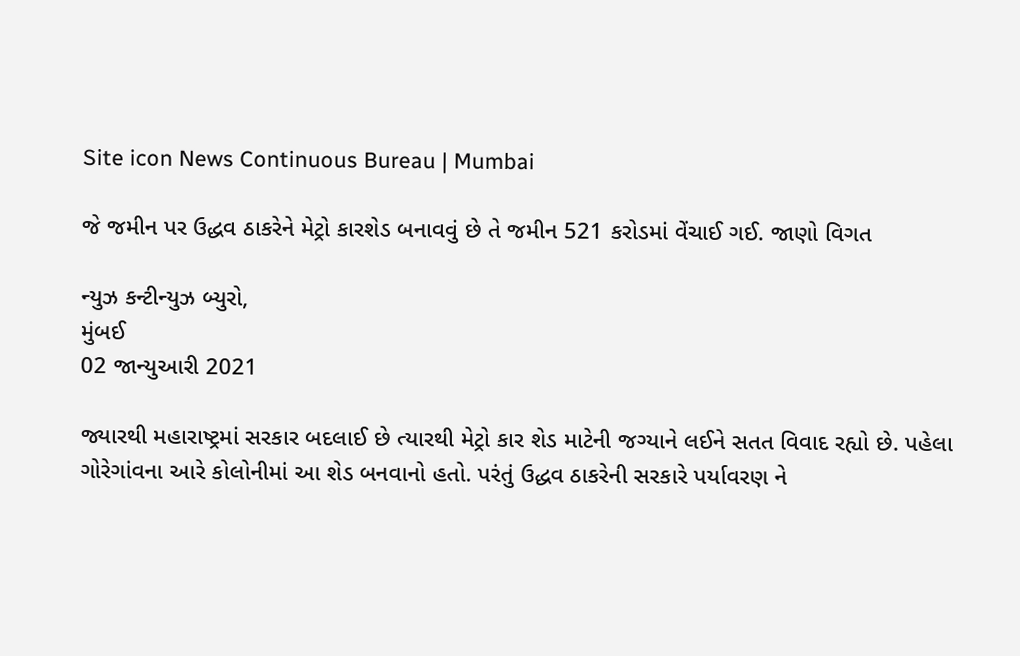Site icon News Continuous Bureau | Mumbai

જે જમીન પર ઉદ્ધવ ઠાકરેને મેટ્રો કારશેડ બનાવવું છે તે જમીન 521 કરોડમાં વેંચાઈ ગઈ. જાણો વિગત

ન્યુઝ કન્ટીન્યુઝ બ્યુરો,
મુંબઈ
02 જાન્યુઆરી 2021

જ્યારથી મહારાષ્ટ્રમાં સરકાર બદલાઈ છે ત્યારથી મેટ્રો કાર શેડ માટેની જગ્યાને લઈને સતત વિવાદ રહ્યો છે. પહેલા ગોરેગાંવના આરે કોલોનીમાં આ શેડ બનવાનો હતો. પરંતું ઉદ્ધવ ઠાકરેની સરકારે પર્યાવરણ ને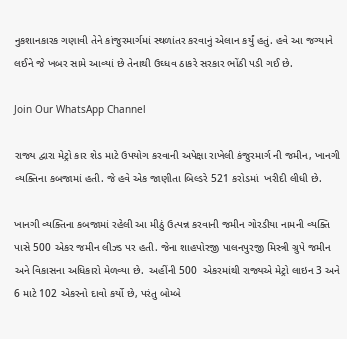નુકશાનકારક ગણાવી તેને કાંજુરમાર્ગમાં સ્થળાંતર કરવાનું એલાન કર્યું હતું. હવે આ જગ્યાને લઈને જે ખબર સામે આવ્યાં છે તેનાથી ઉઘ્ધવ ઠાકરે સરકાર ભોંઠી પડી ગઈ છે.

Join Our WhatsApp Channel

રાજ્ય દ્વારા મેટ્રો કાર શેડ માટે ઉપયોગ કરવાની અપેક્ષા રાખેલી કંજુરમાર્ગ ની જમીન, ખાનગી વ્યક્તિના કબજામાં હતી. જે હવે એક જાણીતા બિલ્ડરે 521 કરોડમાં  ખરીદી લીધી છે.

ખાનગી વ્યક્તિના કબજામાં રહેલી આ મીઠું ઉત્પન્ન કરવાની જમીન ગોરડીયા નામની વ્યક્તિ પાસે 500 એકર જમીન લીઝ્ડ પર હતી. જેના શાહપોરજી પાલનપુરજી મિસ્ત્રી ગ્રુપે જમીન અને વિકાસના અધિકારો મેળવ્યા છે.  અહીંની 500  એકરમાંથી રાજ્યએ મેટ્રો લાઇન 3 અને 6 માટે 102 એકરનો દાવો કર્યો છે, પરંતુ બોમ્બે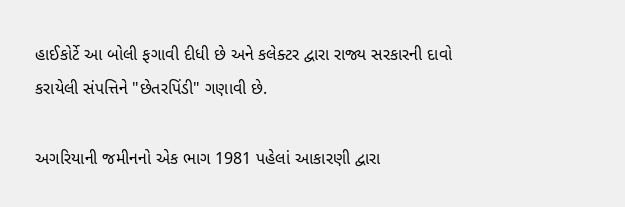હાઈકોર્ટે આ બોલી ફગાવી દીધી છે અને કલેક્ટર દ્વારા રાજ્ય સરકારની દાવો કરાયેલી સંપત્તિને "છેતરપિંડી" ગણાવી છે.

અગરિયાની જમીનનો એક ભાગ 1981 પહેલાં આકારણી દ્વારા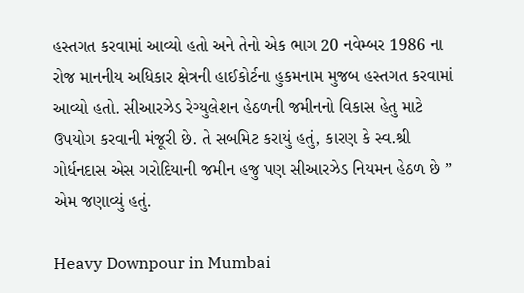હસ્તગત કરવામાં આવ્યો હતો અને તેનો એક ભાગ 20 નવેમ્બર 1986 ના રોજ માનનીય અધિકાર ક્ષેત્રની હાઈકોર્ટના હુકમનામ મુજબ હસ્તગત કરવામાં આવ્યો હતો. સીઆરઝેડ રેગ્યુલેશન હેઠળની જમીનનો વિકાસ હેતુ માટે ઉપયોગ કરવાની મંજૂરી છે. તે સબમિટ કરાયું હતું, કારણ કે સ્વ.શ્રી ગોર્ધનદાસ એસ ગરોદિયાની જમીન હજુ પણ સીઆરઝેડ નિયમન હેઠળ છે ” એમ જણાવ્યું હતું.

Heavy Downpour in Mumbai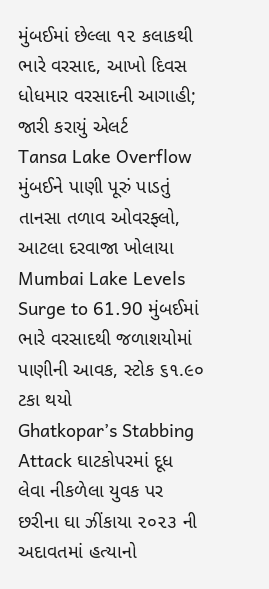મુંબઈમાં છેલ્લા ૧૨ કલાકથી ભારે વરસાદ, આખો દિવસ ધોધમાર વરસાદની આગાહી; જારી કરાયું એલર્ટ
Tansa Lake Overflow મુંબઈને પાણી પૂરું પાડતું તાનસા તળાવ ઓવરફ્લો, આટલા દરવાજા ખોલાયા
Mumbai Lake Levels Surge to 61.90 મુંબઈમાં ભારે વરસાદથી જળાશયોમાં પાણીની આવક, સ્ટોક ૬૧.૯૦ ટકા થયો
Ghatkopar’s Stabbing Attack ઘાટકોપરમાં દૂધ લેવા નીકળેલા યુવક પર છરીના ઘા ઝીંકાયા ૨૦૨૩ ની અદાવતમાં હત્યાનો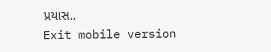પ્રયાસ..
Exit mobile version